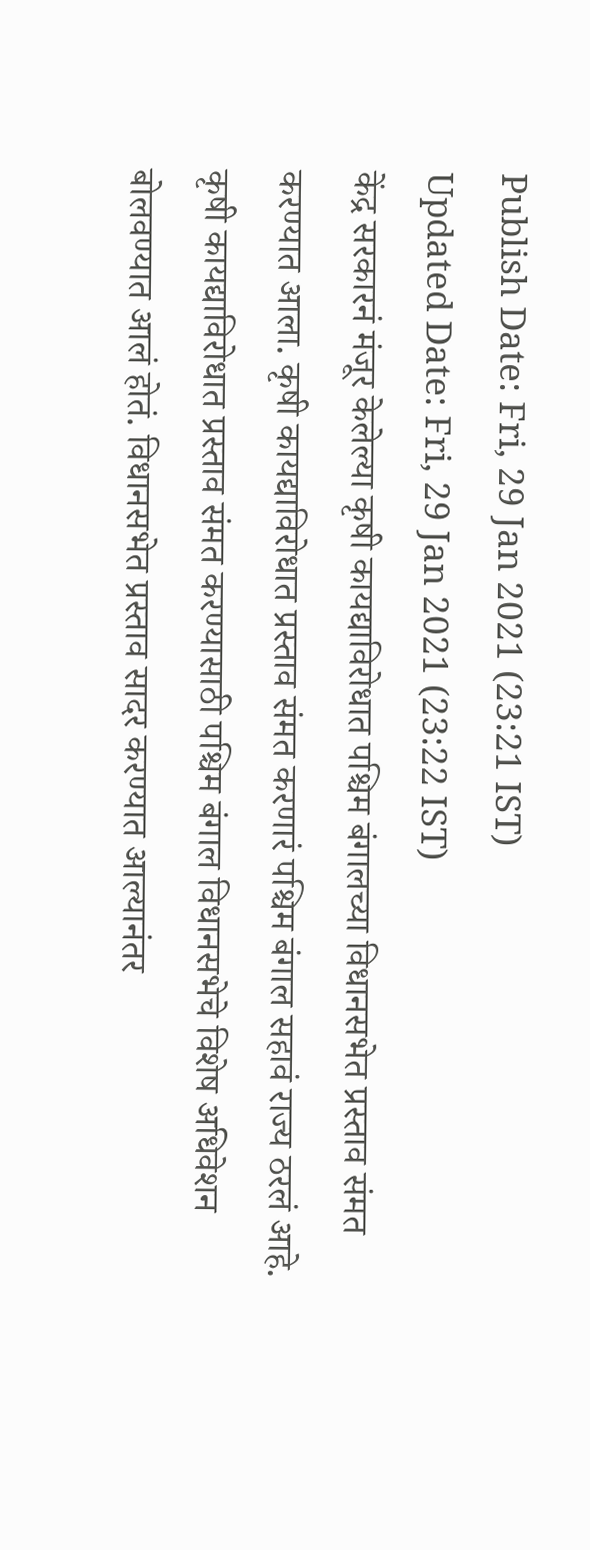Publish Date: Fri, 29 Jan 2021 (23:21 IST)
Updated Date: Fri, 29 Jan 2021 (23:22 IST)
केंद्र सरकारनं मंजूर केलेल्या कृषी कायद्याविरोधात पश्चिम बंगालच्या विधानसभेत प्रस्ताव संमत करण्यात आला. कृषी कायद्याविरोधात प्रस्ताव संमत करणारं पश्चिम बंगाल सहावं राज्य ठरलं आहे.
कृषी कायद्याविरोधात प्रस्ताव संमत करण्यासाठी पश्चिम बंगाल विधानसभेचे विशेष अधिवेशन बोलवण्यात आलं होतं. विधानसभेत प्रस्ताव सादर करण्यात आल्यानंतर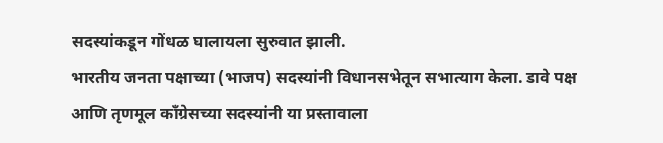सदस्यांकडून गोंधळ घालायला सुरुवात झाली.
भारतीय जनता पक्षाच्या (भाजप) सदस्यांनी विधानसभेतून सभात्याग केला. डावे पक्ष आणि तृणमूल काँग्रेसच्या सदस्यांनी या प्रस्तावाला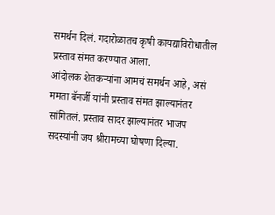समर्थन दिलं. गदारोळातच कृषी कायद्याविरोधातील प्रस्ताव संमत करण्यात आला.
आंदोलक शेतकऱ्यांना आमचं समर्थन आहे, असं ममता बॅनर्जी यांनी प्रस्ताव संमत झाल्यानंतर सांगितलं. प्रस्ताव सादर झाल्यानंतर भाजप सदस्यांनी जय श्रीरामच्या घोषणा दिल्या.